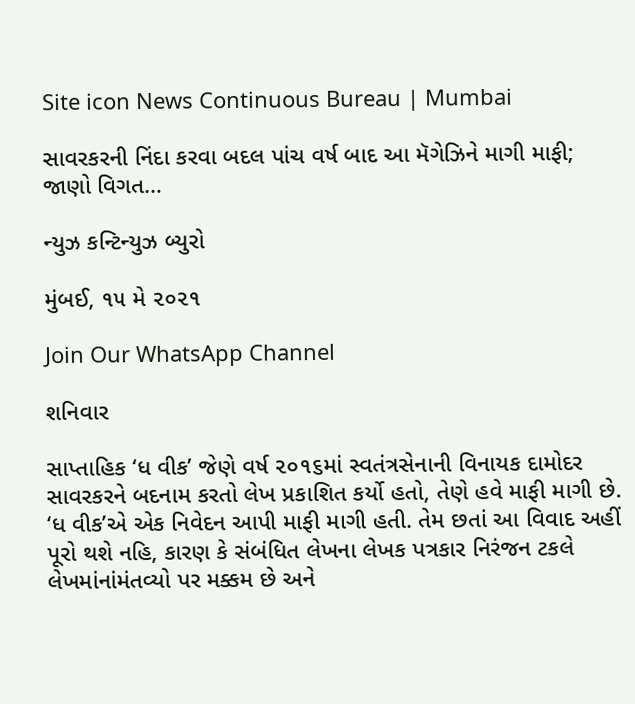Site icon News Continuous Bureau | Mumbai

સાવરકરની નિંદા કરવા બદલ પાંચ વર્ષ બાદ આ મૅગેઝિને માગી માફી; જાણો વિગત…

ન્યુઝ કન્ટિન્યુઝ બ્યુરો

મુંબઈ, ૧૫ મે ૨૦૨૧

Join Our WhatsApp Channel

શનિવાર

સાપ્તાહિક ‘ધ વીક’ જેણે વર્ષ ૨૦૧૬માં સ્વતંત્રસેનાની વિનાયક દામોદર સાવરકરને બદનામ કરતો લેખ પ્રકાશિત કર્યો હતો, તેણે હવે માફી માગી છે. ‘ધ વીક’એ એક નિવેદન આપી માફી માગી હતી. તેમ છતાં આ વિવાદ અહીં પૂરો થશે નહિ, કારણ કે સંબંધિત લેખના લેખક પત્રકાર નિરંજન ટકલે લેખમાંનાંમંતવ્યો પર મક્કમ છે અને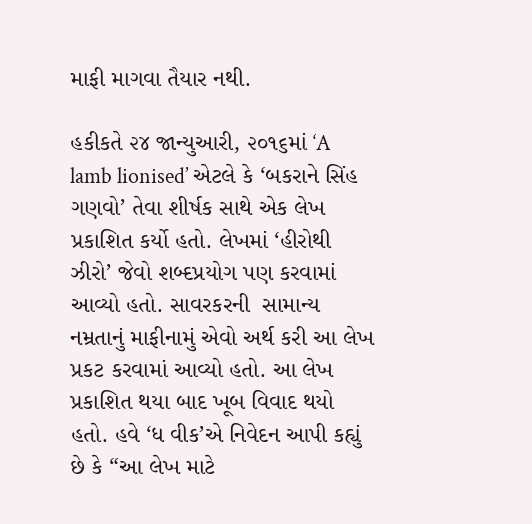માફી માગવા તૈયાર નથી.

હકીકતે ૨૪ જાન્યુઆરી, ૨૦૧૬માં ‘A lamb lionised’ એટલે કે ‘બકરાને સિંહ ગણવો’ તેવા શીર્ષક સાથે એક લેખ પ્રકાશિત કર્યો હતો. લેખમાં ‘હીરોથી ઝીરો’ જેવો શબ્દપ્રયોગ પણ કરવામાં આવ્યો હતો. સાવરકરની  સામાન્ય નમ્રતાનું માફીનામું એવો અર્થ કરી આ લેખ પ્રકટ કરવામાં આવ્યો હતો. આ લેખ પ્રકાશિત થયા બાદ ખૂબ વિવાદ થયો હતો. હવે ‘ધ વીક’એ નિવેદન આપી કહ્યું છે કે “આ લેખ માટે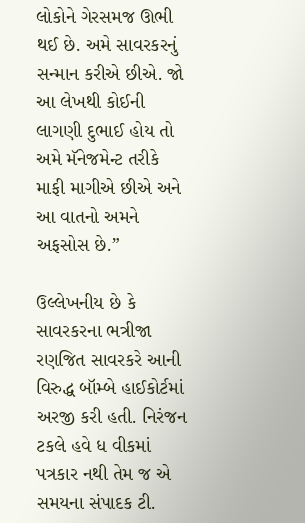લોકોને ગેરસમજ ઊભી થઈ છે. અમે સાવરકરનું સન્માન કરીએ છીએ. જો આ લેખથી કોઈની લાગણી દુભાઈ હોય તો અમે મૅનેજમેન્ટ તરીકે માફી માગીએ છીએ અને આ વાતનો અમને અફસોસ છે.”

ઉલ્લેખનીય છે કે સાવરકરના ભત્રીજા રણજિત સાવરકરે આની વિરુદ્ધ બૉમ્બે હાઈકોર્ટમાં અરજી કરી હતી. નિરંજન ટકલે હવે ધ વીકમાં પત્રકાર નથી તેમ જ એ સમયના સંપાદક ટી.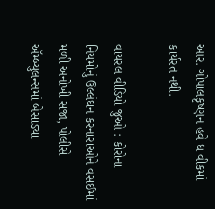આર. ગોપાલકૃષ્ણન હવે ધ વીકમાં કાર્યરત નથી.

વાયરલ વીડિયો જુઓ : કોરોના નિયમોનું ઉલ્લંઘન કરનારાઓને વસઈમાં મળી અનોખી સજા, પોલીસે ઍમ્બ્યુલન્સમાં બેસાડ્યા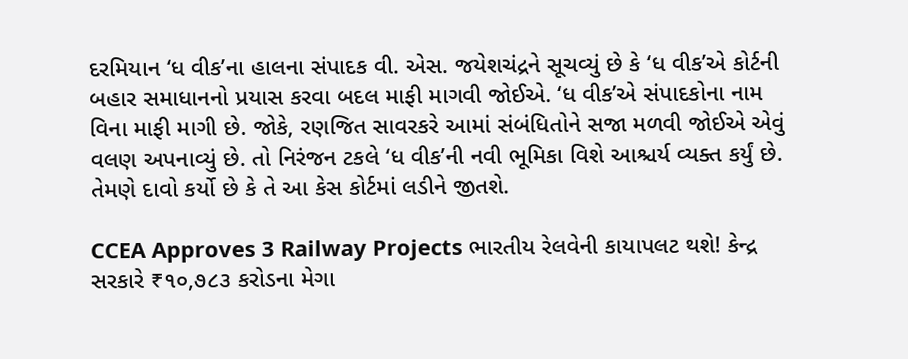દરમિયાન ‘ધ વીક’ના હાલના સંપાદક વી. એસ. જયેશચંદ્રને સૂચવ્યું છે કે ‘ધ વીક’એ કોર્ટની બહાર સમાધાનનો પ્રયાસ કરવા બદલ માફી માગવી જોઈએ. ‘ધ વીક’એ સંપાદકોના નામ વિના માફી માગી છે. જોકે, રણજિત સાવરકરે આમાં સંબંધિતોને સજા મળવી જોઈએ એવું વલણ અપનાવ્યું છે. તો નિરંજન ટકલે ‘ધ વીક’ની નવી ભૂમિકા વિશે આશ્ચર્ય વ્યક્ત કર્યું છે. તેમણે દાવો કર્યો છે કે તે આ કેસ કોર્ટમાં લડીને જીતશે.

CCEA Approves 3 Railway Projects ભારતીય રેલવેની કાયાપલટ થશે! કેન્દ્ર સરકારે ₹૧૦,૭૮૩ કરોડના મેગા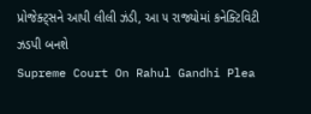પ્રોજેક્ટ્સને આપી લીલી ઝંડી, આ ૫ રાજ્યોમાં કનેક્ટિવિટી ઝડપી બનશે
Supreme Court On Rahul Gandhi Plea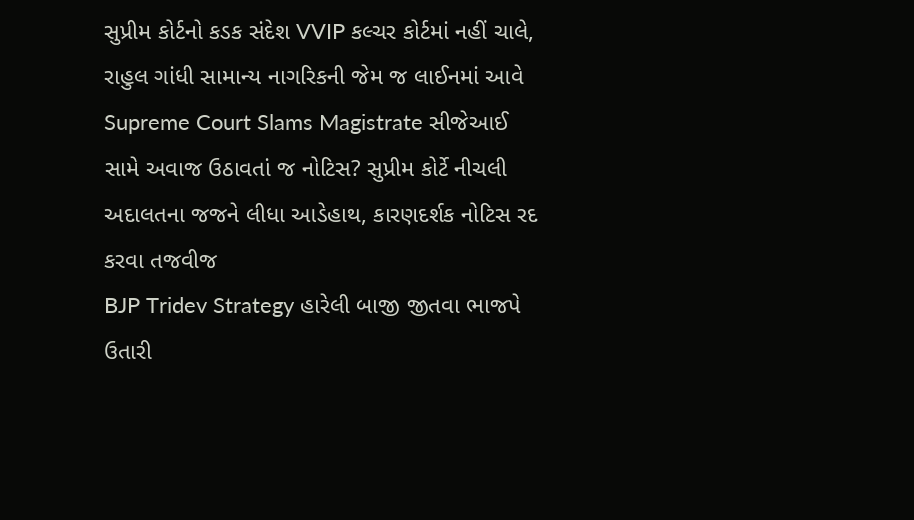સુપ્રીમ કોર્ટનો કડક સંદેશ VVIP કલ્ચર કોર્ટમાં નહીં ચાલે, રાહુલ ગાંધી સામાન્ય નાગરિકની જેમ જ લાઈનમાં આવે
Supreme Court Slams Magistrate સીજેઆઈ સામે અવાજ ઉઠાવતાં જ નોટિસ? સુપ્રીમ કોર્ટે નીચલી અદાલતના જજને લીધા આડેહાથ, કારણદર્શક નોટિસ રદ કરવા તજવીજ
BJP Tridev Strategy હારેલી બાજી જીતવા ભાજપે ઉતારી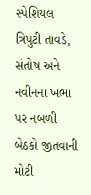સ્પેશિયલ ત્રિપુટી તાવડે, સંતોષ અને નવીનના ખભા પર નબળી બેઠકો જીતવાની મોટી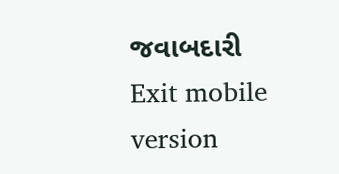જવાબદારી
Exit mobile version